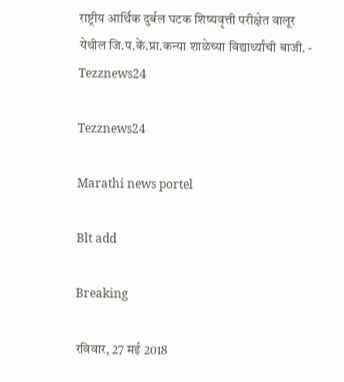राष्ट्रीय आर्थिक दुर्बल घटक शिष्यवृत्ती परीक्षेत वालूर येथील जि.प.कें.प्रा.कन्या शाळेच्या विद्यार्थ्यांची बाजी. - Tezznews24

Tezznews24

Marathi news portel

Blt add

Breaking

रविवार, 27 मई 2018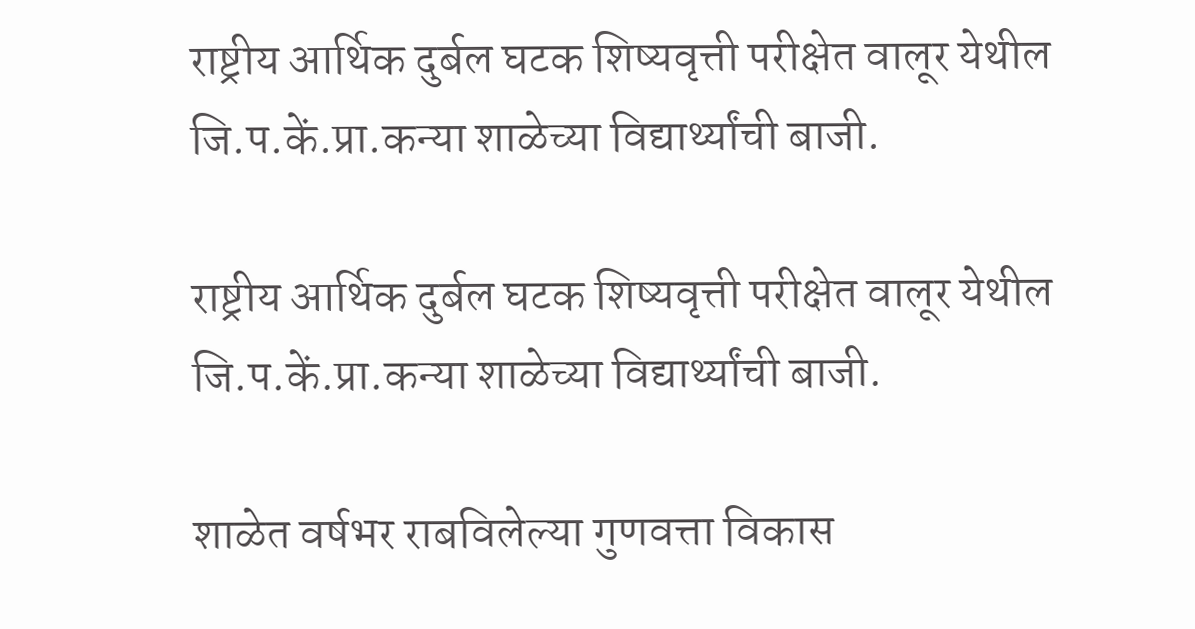राष्ट्रीय आर्थिक दुर्बल घटक शिष्यवृत्ती परीक्षेत वालूर येथील जि.प.कें.प्रा.कन्या शाळेच्या विद्यार्थ्यांची बाजी.

राष्ट्रीय आर्थिक दुर्बल घटक शिष्यवृत्ती परीक्षेत वालूर येथील जि.प.कें.प्रा.कन्या शाळेच्या विद्यार्थ्यांची बाजी.

शाळेत वर्षभर राबविलेल्या गुणवत्ता विकास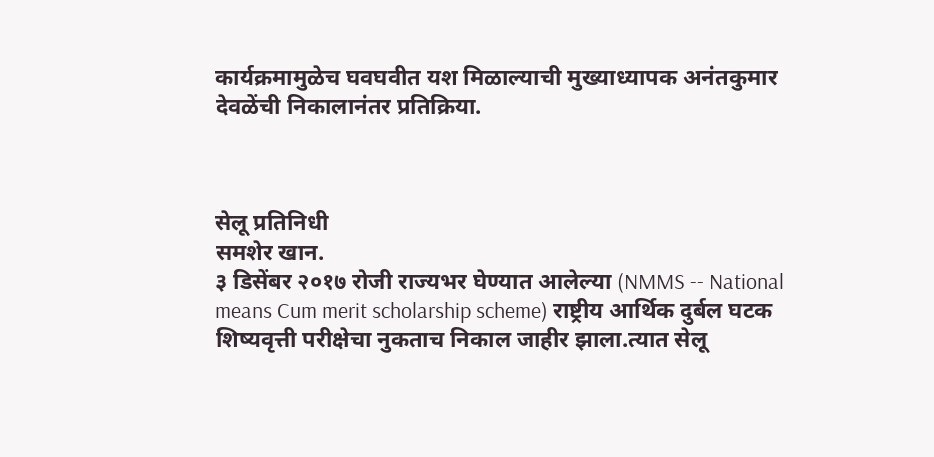कार्यक्रमामुळेच घवघवीत यश मिळाल्याची मुख्याध्यापक अनंतकुमार देवळेंची निकालानंतर प्रतिक्रिया.



सेलू प्रतिनिधी
समशेर खान.
३ डिसेंबर २०१७ रोजी राज्यभर घेण्यात आलेल्या (NMMS -- National means Cum merit scholarship scheme) राष्ट्रीय आर्थिक दुर्बल घटक शिष्यवृत्ती परीक्षेचा नुकताच निकाल जाहीर झाला.त्यात सेलू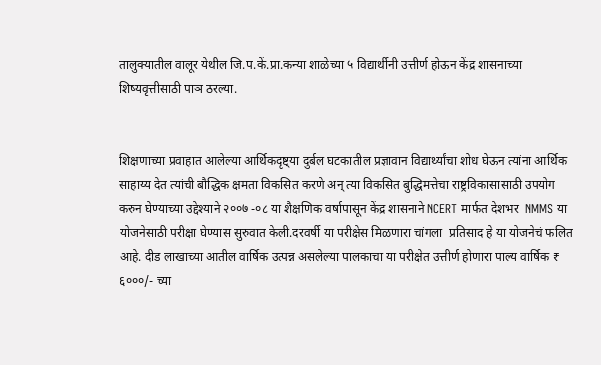तालुक्यातील वालूर येथील जि.प.कें.प्रा.कन्या शाळेच्या ५ विद्यार्थीनी उत्तीर्ण होऊन केंद्र शासनाच्या शिष्यवृत्तीसाठी पाञ ठरल्या.


शिक्षणाच्या प्रवाहात आलेल्या आर्थिकदृष्ट्या दुर्बल घटकातील प्रज्ञावान विद्यार्थ्यांचा शोध घेऊन त्यांना आर्थिक साहाय्य देत त्यांची बौद्धिक क्षमता विकसित करणे अन् त्या विकसित बुद्धिमत्तेचा राष्ट्रविकासासाठी उपयोग करुन घेण्याच्या उद्देश्याने २००७ -०८ या शैक्षणिक वर्षापासून केंद्र शासनाने NCERT मार्फत देशभर  NMMS या योजनेसाठी परीक्षा घेण्यास सुरुवात केली.दरवर्षी या परीक्षेस मिळणारा चांगला  प्रतिसाद हे या योजनेचं फलित आहे. दीड लाखाच्या आतील वार्षिक उत्पन्न असलेल्या पालकाचा या परीक्षेत उत्तीर्ण होणारा पाल्य वार्षिक ₹ ६०००/- च्या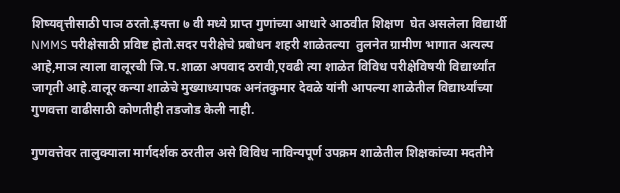शिष्यवृत्तीसाठी पाञ ठरतो.इयत्ता ७ वी मध्ये प्राप्त गुणांच्या आधारे आठवीत शिक्षण  घेत असलेला विद्यार्थी NMMS परीक्षेसाठी प्रविष्ट होतो.सदर परीक्षेचे प्रबोधन शहरी शाळेतल्या  तुलनेत ग्रामीण भागात अत्यल्प आहे,माञ त्याला वालूरची जि.प.शाळा अपवाद ठरावी,एवढी त्या शाळेत विविध परीक्षेविषयी विद्यार्थ्यांत जागृती आहे.वालूर कन्या शाळेचे मुख्याध्यापक अनंतकुमार देवळे यांनी आपल्या शाळेतील विद्यार्थ्यांच्या गुणवत्ता वाढीसाठी कोणतीही तडजोड केली नाही.

गुणवत्तेवर तालुक्याला मार्गदर्शक ठरतील असे विविध नाविन्यपूर्ण उपक्रम शाळेतील शिक्षकांच्या मदतीने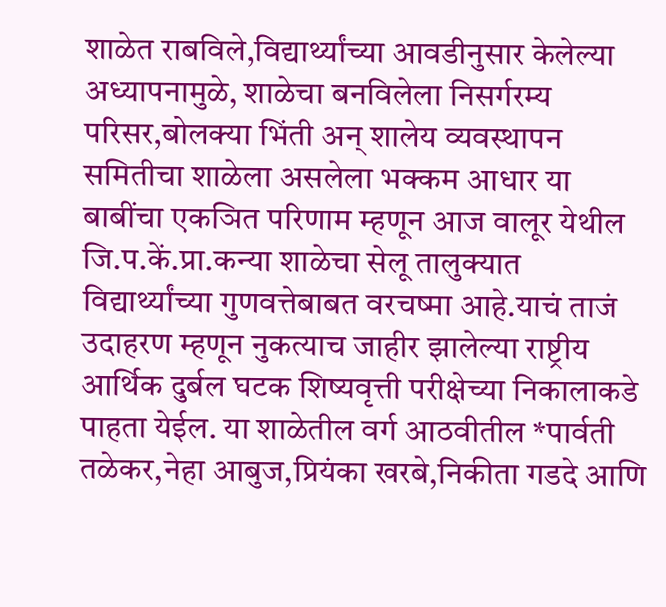शाळेत राबविले,विद्यार्थ्यांच्या आवडीनुसार केलेल्या अध्यापनामुळे, शाळेचा बनविलेला निसर्गरम्य परिसर,बोलक्या भिंती अन् शालेय व्यवस्थापन समितीचा शाळेला असलेला भक्कम आधार या बाबींचा एकञित परिणाम म्हणून आज वालूर येथील जि.प.कें.प्रा.कन्या शाळेचा सेलू तालुक्यात विद्यार्थ्यांच्या गुणवत्तेबाबत वरचष्मा आहे.याचं ताजं उदाहरण म्हणून नुकत्याच जाहीर झालेल्या राष्ट्रीय आर्थिक दुर्बल घटक शिष्यवृत्ती परीक्षेच्या निकालाकडे पाहता येईल. या शाळेतील वर्ग आठवीतील *पार्वती तळेकर,नेहा आबुज,प्रियंका खरबे,निकीता गडदे आणि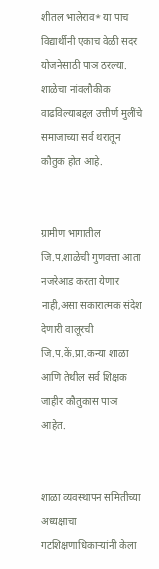शीतल भालेराव* या पाच विद्यार्थीनी एकाच वेळी सदर योजनेसाठी पाञ ठरल्या. शाळेचा नांवलौकीक वाढविल्याबद्दल उत्तीर्ण मुलींचे समाजाच्या सर्व थरातून कौतुक होत आहे.


ग्रामीण भागातील जि.प.शाळेची गुणवत्ता आता नजरेआड करता येणार नाही,असा सकारात्मक संदेश देणारी वालूरची जि.प.कें.प्रा.कन्या शाळा आणि तेथील सर्व शिक्षक जाहीर कौतुकास पाञ आहेत.


शाळा व्यवस्थापन समितीच्या  अध्यक्षाचा गटशिक्षणाधिकाऱ्यांनी केला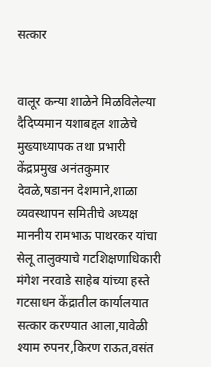सत्कार


वालूर कन्या शाळेने मिळविलेल्या दैदिप्यमान यशाबद्दल शाळेचे मुख्याध्यापक तथा प्रभारी केंद्रप्रमुख अनंतकुमार देवळे,षडानन देशमाने,शाळा व्यवस्थापन समितीचे अध्यक्ष माननीय रामभाऊ पाथरकर यांचा सेलू तालुक्याचे गटशिक्षणाधिकारी  मंगेश नरवाडे साहेब यांच्या हस्ते गटसाधन केंद्रातील कार्यालयात सत्कार करण्यात आला,यावेळी श्याम रुपनर,किरण राऊत,वसंत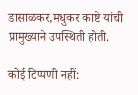डासाळकर,मधुकर काष्टे यांची प्रामुख्याने उपस्थिती होती.

कोई टिप्पणी नहीं: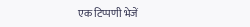एक टिप्पणी भेजें